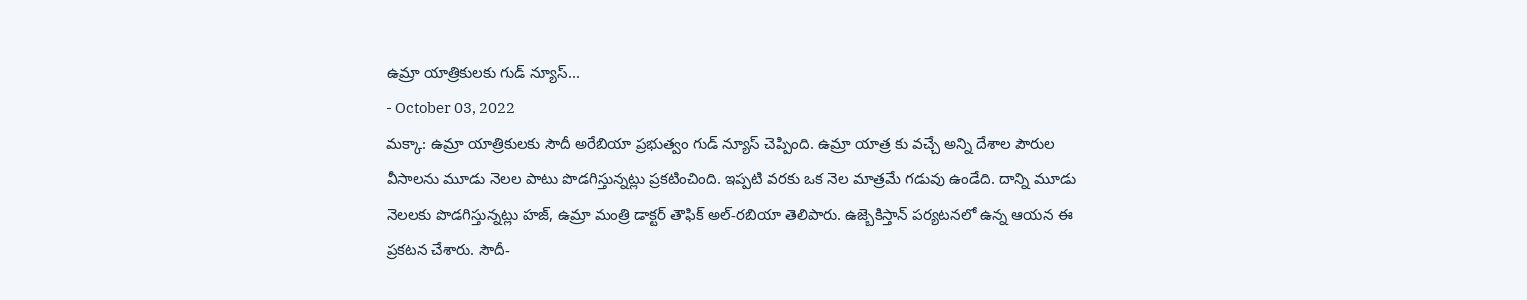ఉమ్రా యాత్రికులకు గుడ్ న్యూస్...
- October 03, 2022
మక్కా: ఉమ్రా యాత్రికులకు సౌదీ అరేబియా ప్రభుత్వం గుడ్ న్యూస్ చెప్పింది. ఉమ్రా యాత్ర కు వచ్చే అన్ని దేశాల పౌరుల వీసాలను మూడు నెలల పాటు పొడగిస్తున్నట్లు ప్రకటించింది. ఇప్పటి వరకు ఒక నెల మాత్రమే గడువు ఉండేది. దాన్ని మూడు నెలలకు పొడగిస్తున్నట్లు హజ్, ఉమ్రా మంత్రి డాక్టర్ తౌఫిక్ అల్-రబియా తెలిపారు. ఉజ్బెకిస్తాన్ పర్యటనలో ఉన్న ఆయన ఈ ప్రకటన చేశారు. సౌదీ-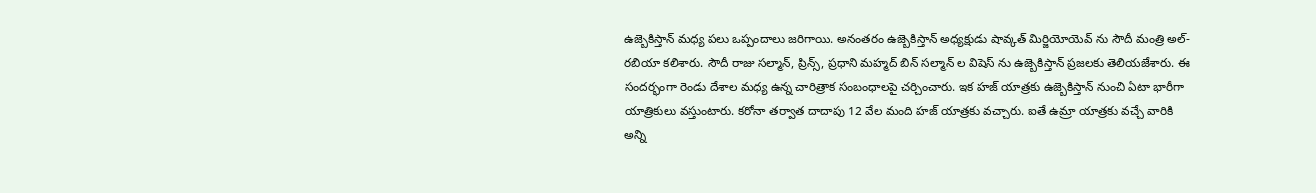ఉజ్బెకిస్తాన్ మధ్య పలు ఒప్పందాలు జరిగాయి. అనంతరం ఉజ్బెకిస్తాన్ అధ్యక్షుడు షావ్కత్ మిర్జియోయెవ్ ను సౌదీ మంత్రి అల్-రబియా కలిశారు. సౌదీ రాజు సల్మాన్, ప్రిన్స్, ప్రధాని మహ్మద్ బిన్ సల్మాన్ ల విషెస్ ను ఉజ్బెకిస్తాన్ ప్రజలకు తెలియజేశారు. ఈ సందర్భంగా రెండు దేశాల మధ్య ఉన్న చారిత్రాక సంబంధాలపై చర్చించారు. ఇక హజ్ యాత్రకు ఉజ్బెకిస్తాన్ నుంచి ఏటా భారీగా యాత్రికులు వస్తుంటారు. కరోనా తర్వాత దాదాపు 12 వేల మంది హజ్ యాత్రకు వచ్చారు. ఐతే ఉమ్రా యాత్రకు వచ్చే వారికి అన్ని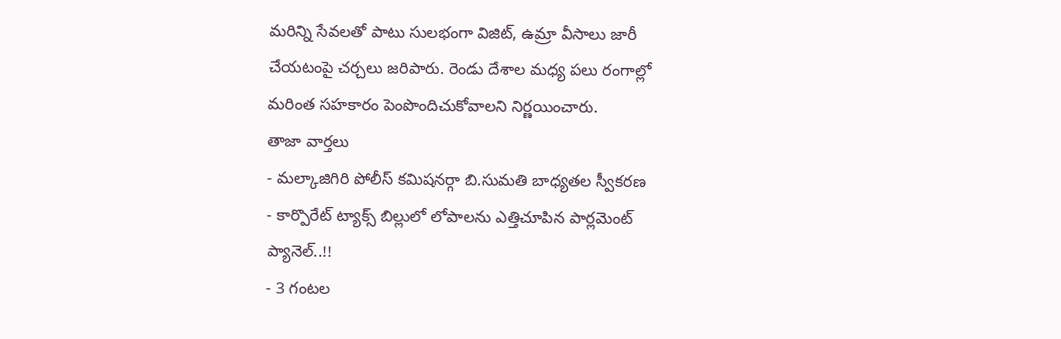మరిన్ని సేవలతో పాటు సులభంగా విజిట్, ఉమ్రా వీసాలు జారీ చేయటంపై చర్చలు జరిపారు. రెండు దేశాల మధ్య పలు రంగాల్లో మరింత సహకారం పెంపొందిచుకోవాలని నిర్ణయించారు.
తాజా వార్తలు
- మల్కాజిగిరి పోలీస్ కమిషనర్గా బి.సుమతి బాధ్యతల స్వీకరణ
- కార్పొరేట్ ట్యాక్స్ బిల్లులో లోపాలను ఎత్తిచూపిన పార్లమెంట్ ప్యానెల్..!!
- 3 గంటల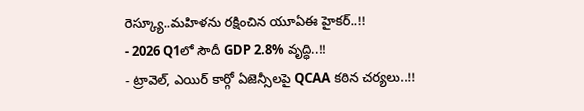రెస్క్యూ..మహిళను రక్షించిన యూఏఈ హైకర్..!!
- 2026 Q1లో సౌదీ GDP 2.8% వృద్ధి..!!
- ట్రావెల్, ఎయిర్ కార్గో ఏజెన్సీలపై QCAA కఠిన చర్యలు..!!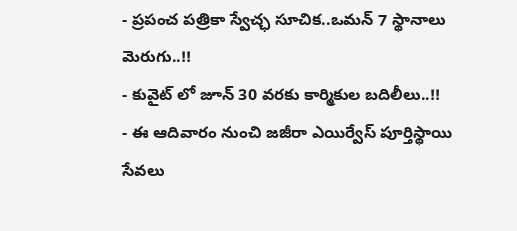- ప్రపంచ పత్రికా స్వేచ్ఛ సూచిక..ఒమన్ 7 స్థానాలు మెరుగు..!!
- కువైట్ లో జూన్ 30 వరకు కార్మికుల బదిలీలు..!!
- ఈ ఆదివారం నుంచి జజీరా ఎయిర్వేస్ పూర్తిస్థాయి సేవలు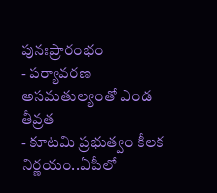పునఃప్రారంభం
- పర్యావరణ అసమతుల్యంతో ఎండ తీవ్రత
- కూటమి ప్రభుత్వం కీలక నిర్ణయం..ఏపీలో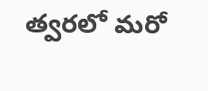త్వరలో మరో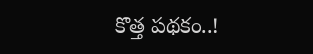కొత్త పథకం..!